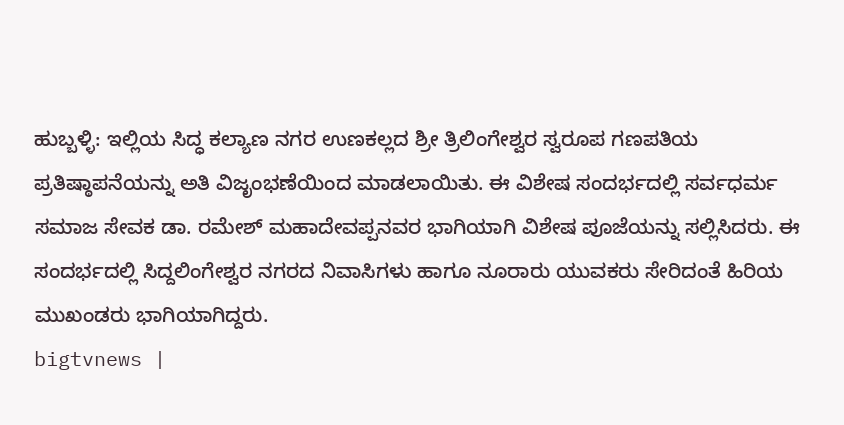ಹುಬ್ಬಳ್ಳಿ: ಇಲ್ಲಿಯ ಸಿದ್ಧ ಕಲ್ಯಾಣ ನಗರ ಉಣಕಲ್ಲದ ಶ್ರೀ ತ್ರಿಲಿಂಗೇಶ್ವರ ಸ್ವರೂಪ ಗಣಪತಿಯ ಪ್ರತಿಷ್ಠಾಪನೆಯನ್ನು ಅತಿ ವಿಜೃಂಭಣೆಯಿಂದ ಮಾಡಲಾಯಿತು. ಈ ವಿಶೇಷ ಸಂದರ್ಭದಲ್ಲಿ ಸರ್ವಧರ್ಮ ಸಮಾಜ ಸೇವಕ ಡಾ. ರಮೇಶ್ ಮಹಾದೇವಪ್ಪನವರ ಭಾಗಿಯಾಗಿ ವಿಶೇಷ ಪೂಜೆಯನ್ನು ಸಲ್ಲಿಸಿದರು. ಈ ಸಂದರ್ಭದಲ್ಲಿ ಸಿದ್ದಲಿಂಗೇಶ್ವರ ನಗರದ ನಿವಾಸಿಗಳು ಹಾಗೂ ನೂರಾರು ಯುವಕರು ಸೇರಿದಂತೆ ಹಿರಿಯ ಮುಖಂಡರು ಭಾಗಿಯಾಗಿದ್ದರು.
bigtvnews |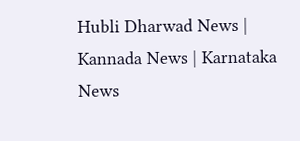Hubli Dharwad News | Kannada News | Karnataka News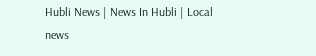Hubli News | News In Hubli | Local news